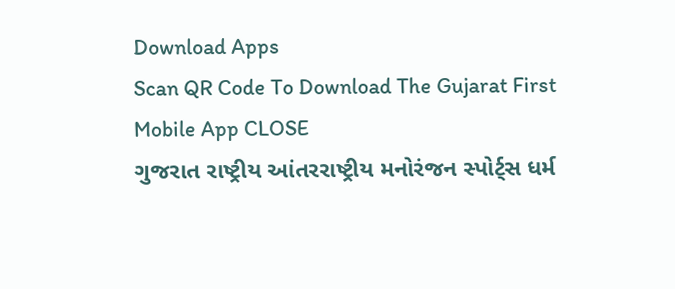Download Apps
Scan QR Code To Download The Gujarat First Mobile App CLOSE
ગુજરાત રાષ્ટ્રીય આંતરરાષ્ટ્રીય મનોરંજન સ્પોર્ટ્સ ધર્મ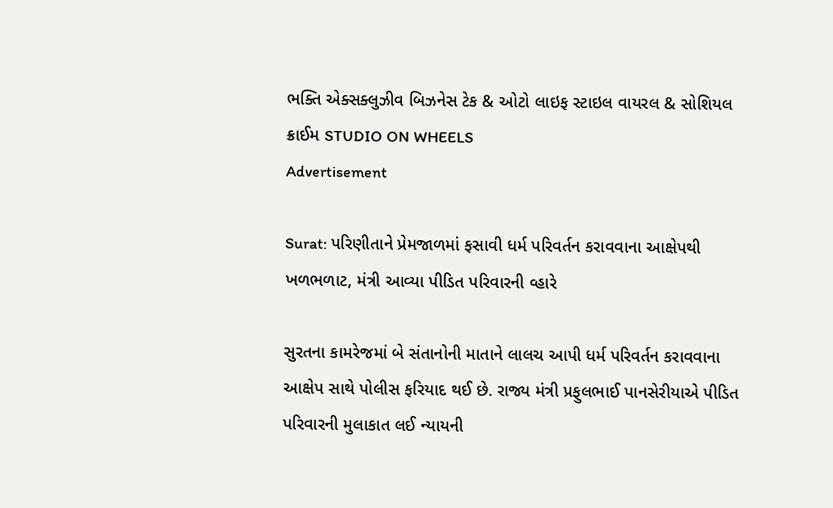ભક્તિ એક્સક્લુઝીવ બિઝનેસ ટેક & ઓટો લાઇફ સ્ટાઇલ વાયરલ & સોશિયલ ક્રાઈમ STUDIO ON WHEELS
Advertisement

Surat: પરિણીતાને પ્રેમજાળમાં ફસાવી ધર્મ પરિવર્તન કરાવવાના આક્ષેપથી ખળભળાટ, મંત્રી આવ્યા પીડિત પરિવારની વ્હારે

સુરતના કામરેજમાં બે સંતાનોની માતાને લાલચ આપી ધર્મ પરિવર્તન કરાવવાના આક્ષેપ સાથે પોલીસ ફરિયાદ થઈ છે. રાજ્ય મંત્રી પ્રફુલભાઈ પાનસેરીયાએ પીડિત પરિવારની મુલાકાત લઈ ન્યાયની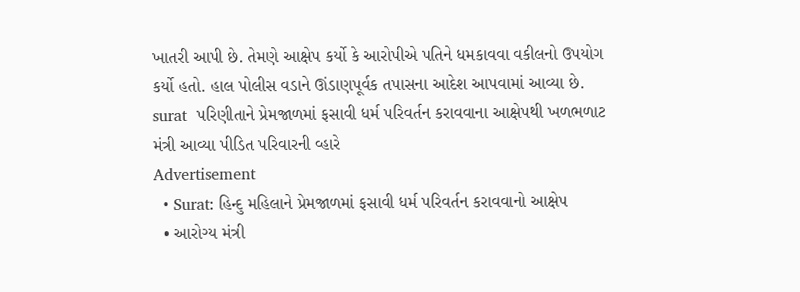ખાતરી આપી છે. તેમણે આક્ષેપ કર્યો કે આરોપીએ પતિને ધમકાવવા વકીલનો ઉપયોગ કર્યો હતો. હાલ પોલીસ વડાને ઊંડાણપૂર્વક તપાસના આદેશ આપવામાં આવ્યા છે.
surat  પરિણીતાને પ્રેમજાળમાં ફસાવી ધર્મ પરિવર્તન કરાવવાના આક્ષેપથી ખળભળાટ  મંત્રી આવ્યા પીડિત પરિવારની વ્હારે
Advertisement
  • Surat: હિન્દુ મહિલાને પ્રેમજાળમાં ફસાવી ધર્મ પરિવર્તન કરાવવાનો આક્ષેપ
  • આરોગ્ય મંત્રી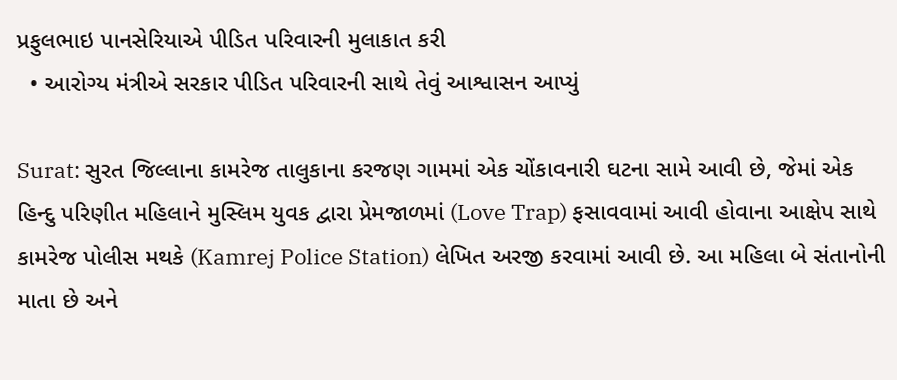પ્રફુલભાઇ પાનસેરિયાએ પીડિત પરિવારની મુલાકાત કરી
  • આરોગ્ય મંત્રીએ સરકાર પીડિત પરિવારની સાથે તેવું આશ્વાસન આપ્યું

Surat: સુરત જિલ્લાના કામરેજ તાલુકાના કરજણ ગામમાં એક ચોંકાવનારી ઘટના સામે આવી છે, જેમાં એક હિન્દુ પરિણીત મહિલાને મુસ્લિમ યુવક દ્વારા પ્રેમજાળમાં (Love Trap) ફસાવવામાં આવી હોવાના આક્ષેપ સાથે કામરેજ પોલીસ મથકે (Kamrej Police Station) લેખિત અરજી કરવામાં આવી છે. આ મહિલા બે સંતાનોની માતા છે અને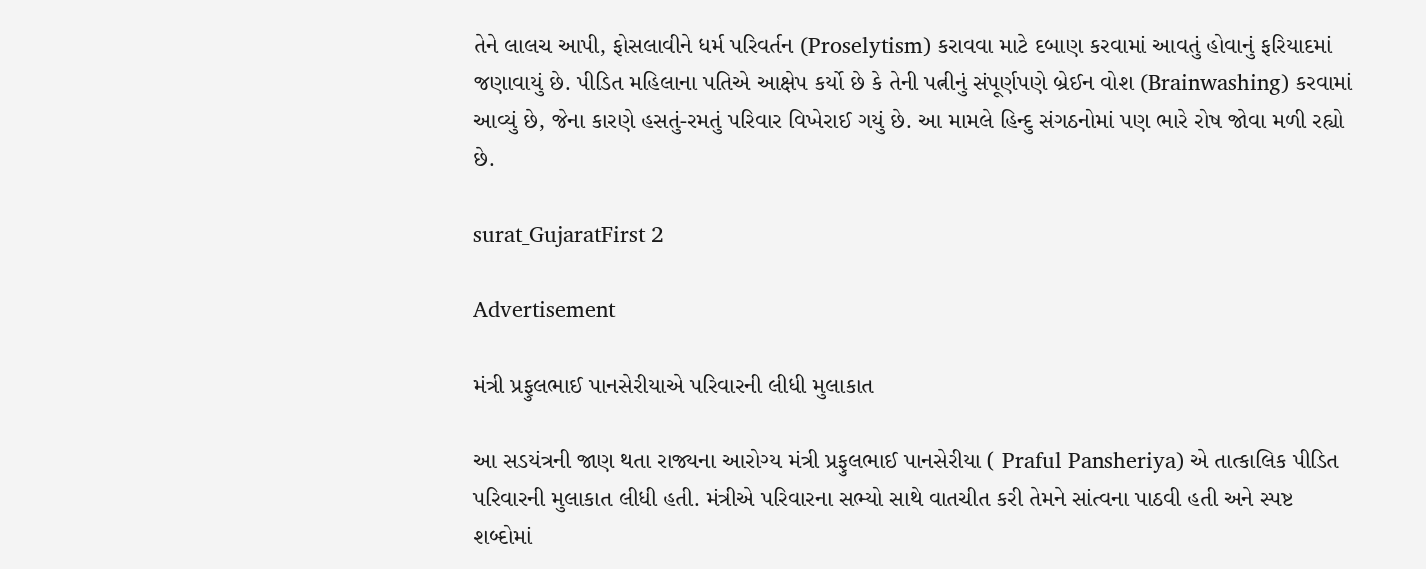તેને લાલચ આપી, ફોસલાવીને ધર્મ પરિવર્તન (Proselytism) કરાવવા માટે દબાણ કરવામાં આવતું હોવાનું ફરિયાદમાં જણાવાયું છે. પીડિત મહિલાના પતિએ આક્ષેપ કર્યો છે કે તેની પત્નીનું સંપૂર્ણપણે બ્રેઈન વોશ (Brainwashing) કરવામાં આવ્યું છે, જેના કારણે હસતું-રમતું પરિવાર વિખેરાઈ ગયું છે. આ મામલે હિન્દુ સંગઠનોમાં પણ ભારે રોષ જોવા મળી રહ્યો છે.

surat_GujaratFirst 2

Advertisement

મંત્રી પ્રફુલભાઈ પાનસેરીયાએ પરિવારની લીધી મુલાકાત

આ સડયંત્રની જાણ થતા રાજ્યના આરોગ્ય મંત્રી પ્રફુલભાઈ પાનસેરીયા ( Praful Pansheriya) એ તાત્કાલિક પીડિત પરિવારની મુલાકાત લીધી હતી. મંત્રીએ પરિવારના સભ્યો સાથે વાતચીત કરી તેમને સાંત્વના પાઠવી હતી અને સ્પષ્ટ શબ્દોમાં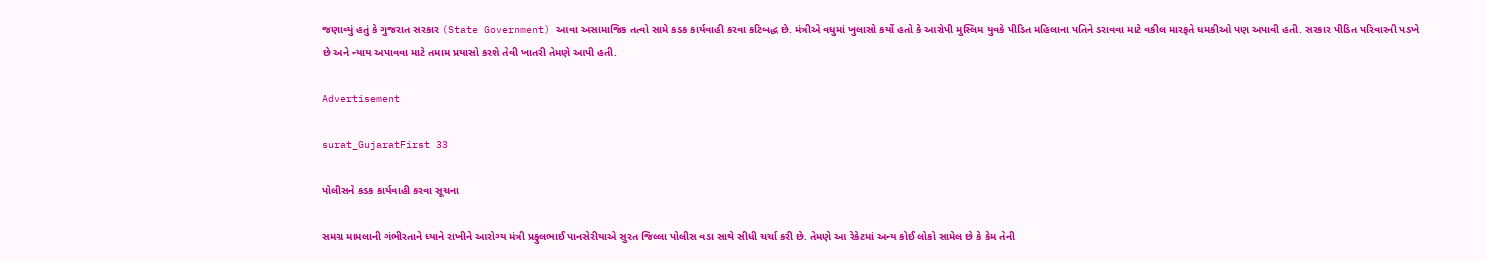જણાવ્યું હતું કે ગુજરાત સરકાર (State Government) આવા અસામાજિક તત્વો સામે કડક કાર્યવાહી કરવા કટિબદ્ધ છે. મંત્રીએ વધુમાં ખુલાસો કર્યો હતો કે આરોપી મુસ્લિમ યુવકે પીડિત મહિલાના પતિને ડરાવવા માટે વકીલ મારફતે ધમકીઓ પણ અપાવી હતી. સરકાર પીડિત પરિવારની પડખે છે અને ન્યાય અપાવવા માટે તમામ પ્રયાસો કરશે તેવી ખાતરી તેમણે આપી હતી.

Advertisement

surat_GujaratFirst 33

પોલીસને કડક કાર્યવાહી કરવા સૂચના

સમગ્ર મામલાની ગંભીરતાને ધ્યાને રાખીને આરોગ્ય મંત્રી પ્રફુલભાઈ પાનસેરીયાએ સુરત જિલ્લા પોલીસ વડા સાથે સીધી ચર્ચા કરી છે. તેમણે આ રેકેટમાં અન્ય કોઈ લોકો સામેલ છે કે કેમ તેની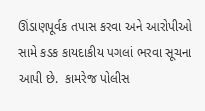ઊંડાણપૂર્વક તપાસ કરવા અને આરોપીઓ સામે કડક કાયદાકીય પગલાં ભરવા સૂચના આપી છે.  કામરેજ પોલીસ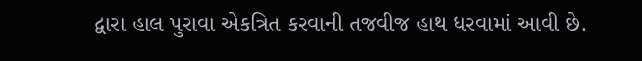દ્વારા હાલ પુરાવા એકત્રિત કરવાની તજવીજ હાથ ધરવામાં આવી છે.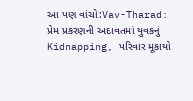આ પણ વાંચો:Vav-Tharad: પ્રેમ પ્રકરણની અદાવતમાં યુવકનું Kidnapping, પરિવાર મૂકાયો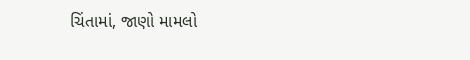ચિંતામાં, જાણો મામલો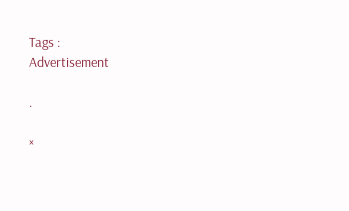Tags :
Advertisement

.

×